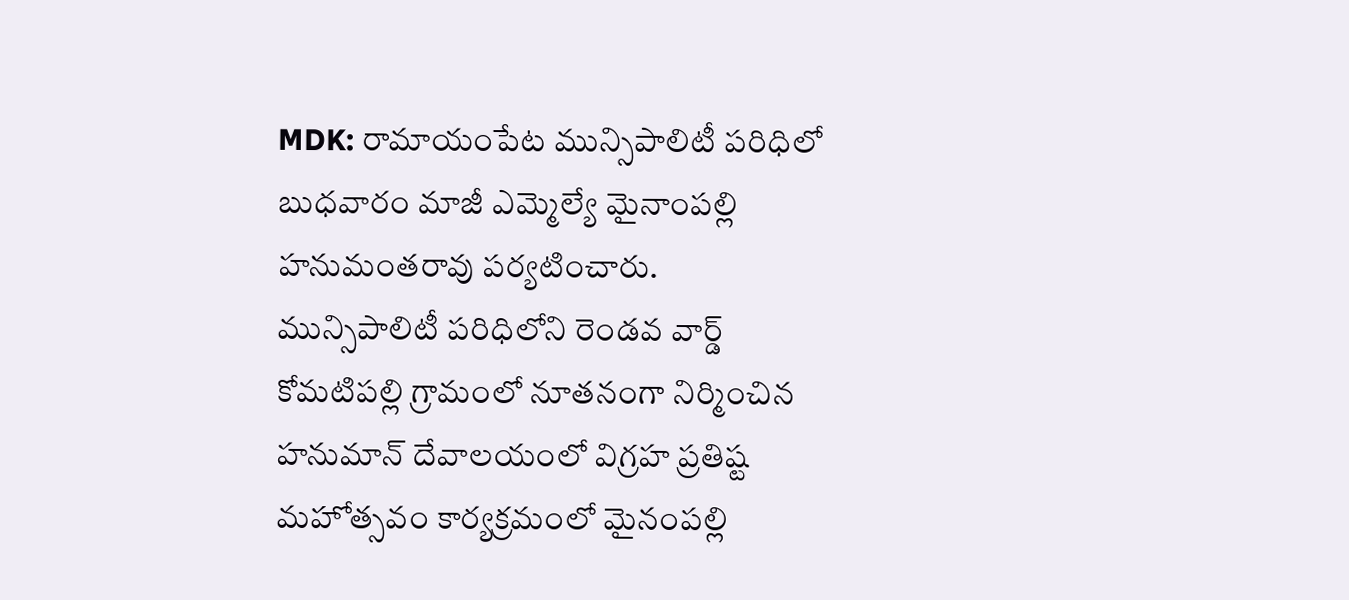MDK: రామాయంపేట మున్సిపాలిటీ పరిధిలో బుధవారం మాజీ ఎమ్మెల్యే మైనాంపల్లి హనుమంతరావు పర్యటించారు. మున్సిపాలిటీ పరిధిలోని రెండవ వార్డ్ కోమటిపల్లి గ్రామంలో నూతనంగా నిర్మించిన హనుమాన్ దేవాలయంలో విగ్రహ ప్రతిష్ట మహోత్సవం కార్యక్రమంలో మైనంపల్లి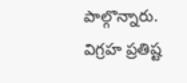పాల్గొన్నారు. విగ్రహ ప్రతిష్ట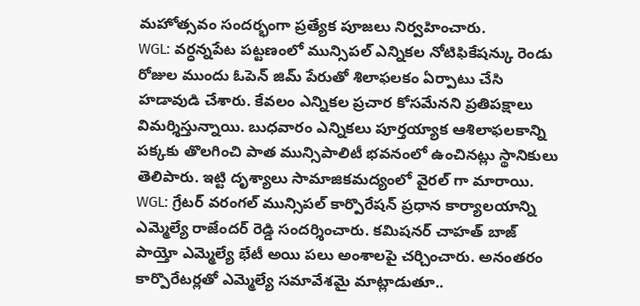మహోత్సవం సందర్భంగా ప్రత్యేక పూజలు నిర్వహించారు.
WGL: వర్ధన్నపేట పట్టణంలో మున్సిపల్ ఎన్నికల నోటిఫికేషన్కు రెండు రోజుల ముందు ఓపెన్ జిమ్ పేరుతో శిలాఫలకం ఏర్పాటు చేసి హడావుడి చేశారు. కేవలం ఎన్నికల ప్రచార కోసమేనని ప్రతిపక్షాలు విమర్శిస్తున్నాయి. బుధవారం ఎన్నికలు పూర్తయ్యాక ఆశిలాఫలకాన్ని పక్కకు తొలగించి పాత మున్సిపాలిటీ భవనంలో ఉంచినట్లు స్థానికులు తెలిపారు. ఇట్టి దృశ్యాలు సామాజికమద్యంలో వైరల్ గా మారాయి.
WGL: గ్రేటర్ వరంగల్ మున్సిపల్ కార్పొరేషన్ ప్రధాన కార్యాలయాన్ని ఎమ్మెల్యే రాజేందర్ రెడ్డి సందర్శించారు. కమిషనర్ చాహత్ బాజ్ పాయ్తో ఎమ్మెల్యే భేటీ అయి పలు అంశాలపై చర్చించారు. అనంతరం కార్పొరేటర్లతో ఎమ్మెల్యే సమావేశమై మాట్లాడుతూ..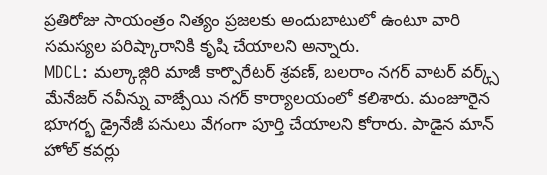ప్రతిరోజు సాయంత్రం నిత్యం ప్రజలకు అందుబాటులో ఉంటూ వారి సమస్యల పరిష్కారానికి కృషి చేయాలని అన్నారు.
MDCL: మల్కాజ్గిరి మాజీ కార్పొరేటర్ శ్రవణ్, బలరాం నగర్ వాటర్ వర్క్స్ మేనేజర్ నవీన్ను వాజ్పేయి నగర్ కార్యాలయంలో కలిశారు. మంజూరైన భూగర్భ డ్రైనేజీ పనులు వేగంగా పూర్తి చేయాలని కోరారు. పాడైన మాన్ హోల్ కవర్లు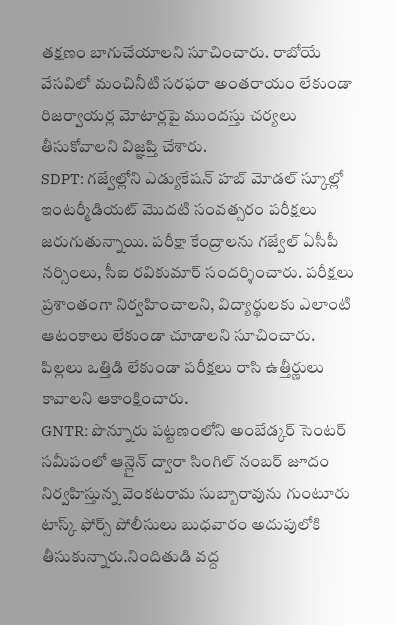తక్షణం బాగుచేయాలని సూచించారు. రాబోయే వేసవిలో మంచినీటి సరఫరా అంతరాయం లేకుండా రిజర్వాయర్ల మోటార్లపై ముందస్తు చర్యలు తీసుకోవాలని విజ్ఞప్తి చేశారు.
SDPT: గజ్వేల్లోని ఎడ్యుకేషన్ హబ్ మోడల్ స్కూల్లో ఇంటర్మీడియట్ మొదటి సంవత్సరం పరీక్షలు జరుగుతున్నాయి. పరీక్షా కేంద్రాలను గజ్వేల్ ఏసీపీ నర్సింలు, సీఐ రవికుమార్ సందర్శించారు. పరీక్షలు ప్రశాంతంగా నిర్వహించాలని, విద్యార్థులకు ఎలాంటి ఆటంకాలు లేకుండా చూడాలని సూచించారు. పిల్లలు ఒత్తిడి లేకుండా పరీక్షలు రాసి ఉత్తీర్ణులు కావాలని ఆకాంక్షించారు.
GNTR: పొన్నూరు పట్టణంలోని అంబేడ్కర్ సెంటర్ సమీపంలో ఆన్లైన్ ద్వారా సింగిల్ నంబర్ జూదం నిర్వహిస్తున్న వెంకటరామ సుబ్బారావును గుంటూరు టాస్క్ ఫోర్స్ పోలీసులు బుధవారం అదుపులోకి తీసుకున్నారు.నిందితుడి వద్ద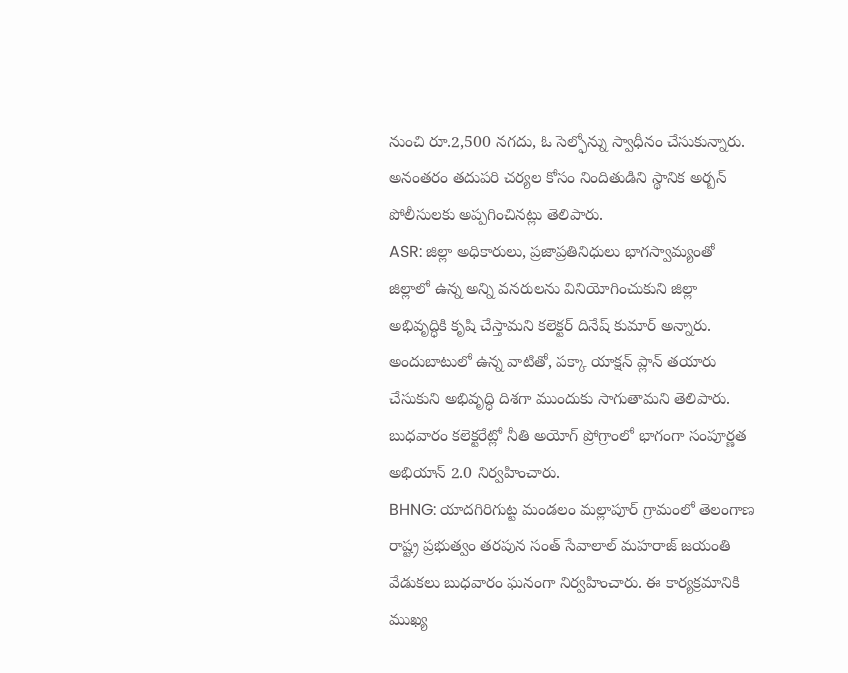నుంచి రూ.2,500 నగదు, ఓ సెల్ఫోన్ను స్వాధీనం చేసుకున్నారు. అనంతరం తదుపరి చర్యల కోసం నిందితుడిని స్థానిక అర్బన్ పోలీసులకు అప్పగించినట్లు తెలిపారు.
ASR: జిల్లా అధికారులు, ప్రజాప్రతినిధులు భాగస్వామ్యంతో జిల్లాలో ఉన్న అన్ని వనరులను వినియోగించుకుని జిల్లా అభివృద్ధికి కృషి చేస్తామని కలెక్టర్ దినేష్ కుమార్ అన్నారు. అందుబాటులో ఉన్న వాటితో, పక్కా యాక్షన్ ప్లాన్ తయారు చేసుకుని అభివృద్ధి దిశగా ముందుకు సాగుతామని తెలిపారు. బుధవారం కలెక్టరేట్లో నీతి అయోగ్ ప్రోగ్రాంలో భాగంగా సంపూర్ణత అభియాన్ 2.0 నిర్వహించారు.
BHNG: యాదగిరిగుట్ట మండలం మల్లాపూర్ గ్రామంలో తెలంగాణ రాష్ట్ర ప్రభుత్వం తరపున సంత్ సేవాలాల్ మహరాజ్ జయంతి వేడుకలు బుధవారం ఘనంగా నిర్వహించారు. ఈ కార్యక్రమానికి ముఖ్య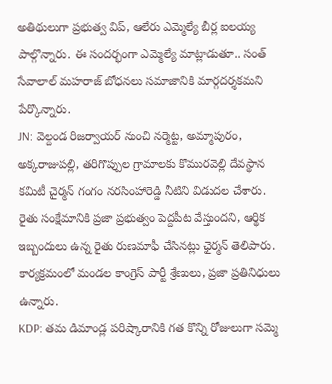అతిథులుగా ప్రభుత్వ విప్, ఆలేరు ఎమ్మెల్యే బీర్ల ఐలయ్య పాల్గొన్నారు. ఈ సందర్భంగా ఎమ్మెల్యే మాట్లాడుతూ.. సంత్ సేవాలాల్ మహరాజ్ బోధనలు సమాజానికి మార్గదర్శకమని పేర్కొన్నారు.
JN: వెల్దండ రిజర్వాయర్ నుంచి నర్మెట్ట, అమ్మాపురం, అక్కరాజుపల్లి, తరిగొప్పుల గ్రామాలకు కొమురవెల్లి దేవస్థాన కమిటీ చైర్మన్ గంగం నరసింహారెడ్డి నీటిని విడుదల చేశారు. రైతు సంక్షేమానికి ప్రజా ప్రభుత్వం పెద్దపీట వేస్తుందని, ఆర్థిక ఇబ్బందులు ఉన్న రైతు రుణమాఫీ చేసినట్లు ఛైర్మన్ తెలిపారు. కార్యక్రమంలో మండల కాంగ్రెస్ పార్టీ శ్రేణులు, ప్రజా ప్రతినిధులు ఉన్నారు.
KDP: తమ డిమాండ్ల పరిష్కారానికి గత కొన్ని రోజులుగా సమ్మె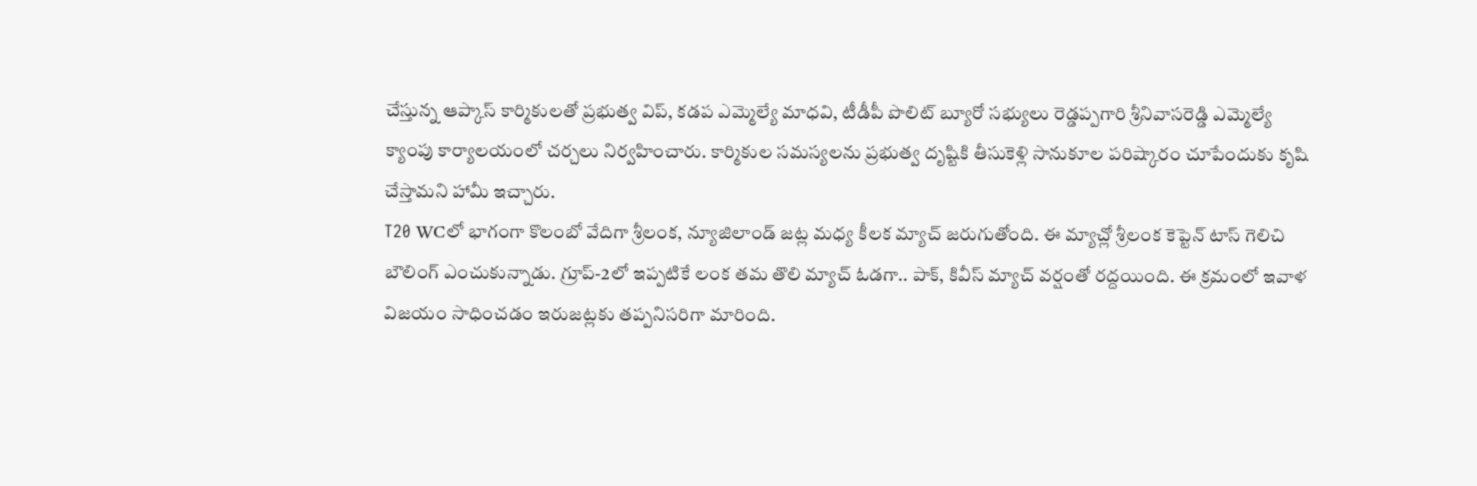చేస్తున్న ఆప్కాస్ కార్మికులతో ప్రభుత్వ విప్, కడప ఎమ్మెల్యే మాధవి, టీడీపీ పొలిట్ బ్యూరో సభ్యులు రెడ్డప్పగారి శ్రీనివాసరెడ్డి ఎమ్మెల్యే క్యాంపు కార్యాలయంలో చర్చలు నిర్వహించారు. కార్మికుల సమస్యలను ప్రభుత్వ దృష్టికి తీసుకెళ్లి సానుకూల పరిష్కారం చూపేందుకు కృషి చేస్తామని హామీ ఇచ్చారు.
T20 WCలో భాగంగా కొలంబో వేదిగా శ్రీలంక, న్యూజిలాండ్ జట్ల మధ్య కీలక మ్యాచ్ జరుగుతోంది. ఈ మ్యాచ్లో శ్రీలంక కెప్టెన్ టాస్ గెలిచి బౌలింగ్ ఎంచుకున్నాడు. గ్రూప్-2లో ఇప్పటికే లంక తమ తొలి మ్యాచ్ ఓడగా.. పాక్, కివీస్ మ్యాచ్ వర్షంతో రద్దయింది. ఈ క్రమంలో ఇవాళ విజయం సాధించడం ఇరుజట్లకు తప్పనిసరిగా మారింది.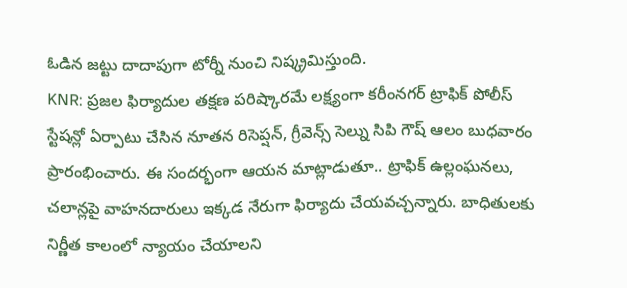ఓడిన జట్టు దాదాపుగా టోర్నీ నుంచి నిష్క్రమిస్తుంది.
KNR: ప్రజల ఫిర్యాదుల తక్షణ పరిష్కారమే లక్ష్యంగా కరీంనగర్ ట్రాఫిక్ పోలీస్ స్టేషన్లో ఏర్పాటు చేసిన నూతన రిసెప్షన్, గ్రీవెన్స్ సెల్ను సిపి గౌష్ ఆలం బుధవారం ప్రారంభించారు. ఈ సందర్భంగా ఆయన మాట్లాడుతూ.. ట్రాఫిక్ ఉల్లంఘనలు, చలాన్లపై వాహనదారులు ఇక్కడ నేరుగా ఫిర్యాదు చేయవచ్చన్నారు. బాధితులకు నిర్ణీత కాలంలో న్యాయం చేయాలని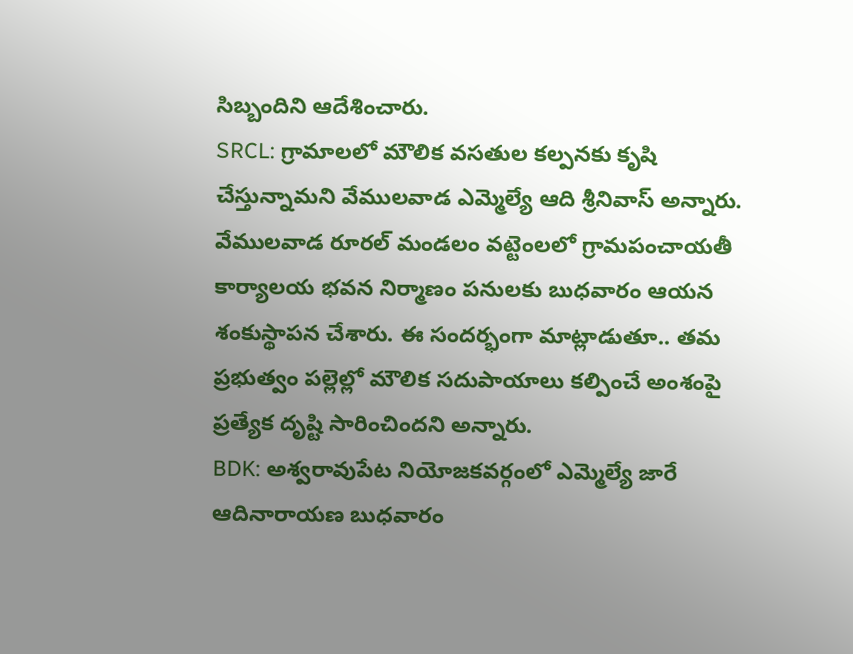సిబ్బందిని ఆదేశించారు.
SRCL: గ్రామాలలో మౌలిక వసతుల కల్పనకు కృషి చేస్తున్నామని వేములవాడ ఎమ్మెల్యే ఆది శ్రీనివాస్ అన్నారు. వేములవాడ రూరల్ మండలం వట్టెంలలో గ్రామపంచాయతీ కార్యాలయ భవన నిర్మాణం పనులకు బుధవారం ఆయన శంకుస్థాపన చేశారు. ఈ సందర్భంగా మాట్లాడుతూ.. తమ ప్రభుత్వం పల్లెల్లో మౌలిక సదుపాయాలు కల్పించే అంశంపై ప్రత్యేక దృష్టి సారించిందని అన్నారు.
BDK: అశ్వరావుపేట నియోజకవర్గంలో ఎమ్మెల్యే జారే ఆదినారాయణ బుధవారం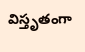విస్తృతంగా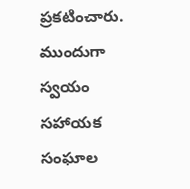ప్రకటించారు. ముందుగా స్వయం సహాయక సంఘాల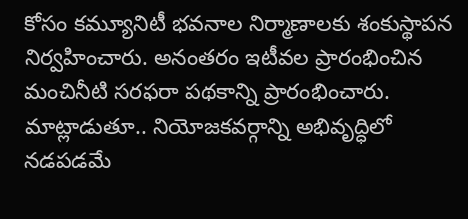కోసం కమ్యూనిటీ భవనాల నిర్మాణాలకు శంకుస్థాపన నిర్వహించారు. అనంతరం ఇటీవల ప్రారంభించిన మంచినీటి సరఫరా పథకాన్ని ప్రారంభించారు. మాట్లాడుతూ.. నియోజకవర్గాన్ని అభివృద్ధిలో నడపడమే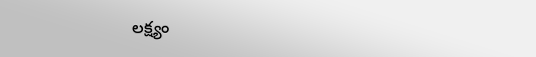లక్ష్యం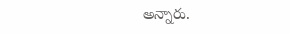అన్నారు.